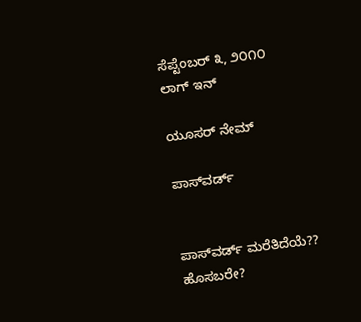ಸೆಪ್ಟೆಂಬರ್ ೩, ೨೦೧೦
ಲಾಗ್ ಇನ್

ಯೂಸರ್ ನೇಮ್

ಪಾಸ್‌ವರ್ಡ್


ಪಾಸ್‌ವರ್ಡ್ ಮರೆತಿದೆಯೆ??
ಹೊಸಬರೇ?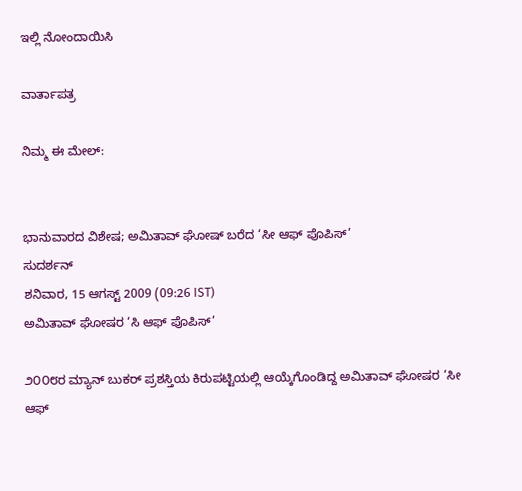ಇಲ್ಲಿ ನೋಂದಾಯಿಸಿ

ವಾರ್ತಾಪತ್ರ

ನಿಮ್ಮ ಈ ಮೇಲ್:


ಭಾನುವಾರದ ವಿಶೇಷ; ಅಮಿತಾವ್ ಘೋಷ್ ಬರೆದ ‘ಸೀ ಆಫ್ ಪೊಪಿಸ್’
ಸುದರ್ಶನ್
ಶನಿವಾರ, 15 ಆಗಸ್ಟ್ 2009 (09:26 IST)
ಅಮಿತಾವ್ ಘೋಷರ ‘ಸಿ ಆಫ್ ಪೊಪಿಸ್’

೨೦೦೮ರ ಮ್ಯಾನ್ ಬುಕರ್ ಪ್ರಶಸ್ತಿಯ ಕಿರುಪಟ್ಟಿಯಲ್ಲಿ ಆಯ್ಕೆಗೊಂಡಿದ್ದ ಅಮಿತಾವ್ ಘೋಷರ ‘ಸೀ ಆಫ್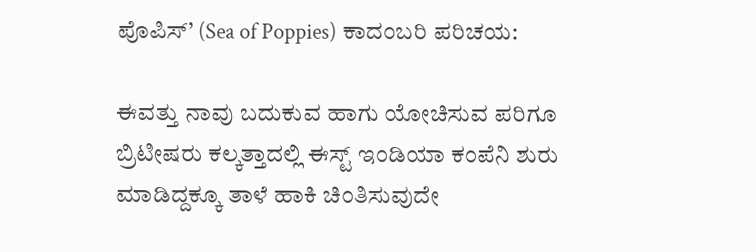ಪೊಪಿಸ್’ (Sea of Poppies) ಕಾದಂಬರಿ ಪರಿಚಯ:

ಈವತ್ತು ನಾವು ಬದುಕುವ ಹಾಗು ಯೋಚಿಸುವ ಪರಿಗೂ ಬ್ರಿಟೀಷರು ಕಲ್ಕತ್ತಾದಲ್ಲಿ ಈಸ್ಟ್ ಇಂಡಿಯಾ ಕಂಪೆನಿ ಶುರು ಮಾಡಿದ್ದಕ್ಕೂ ತಾಳೆ ಹಾಕಿ ಚಿಂತಿಸುವುದೇ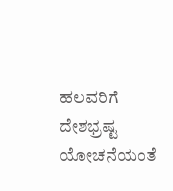ಹಲವರಿಗೆ ದೇಶಭ್ರಷ್ಟ ಯೋಚನೆಯಂತೆ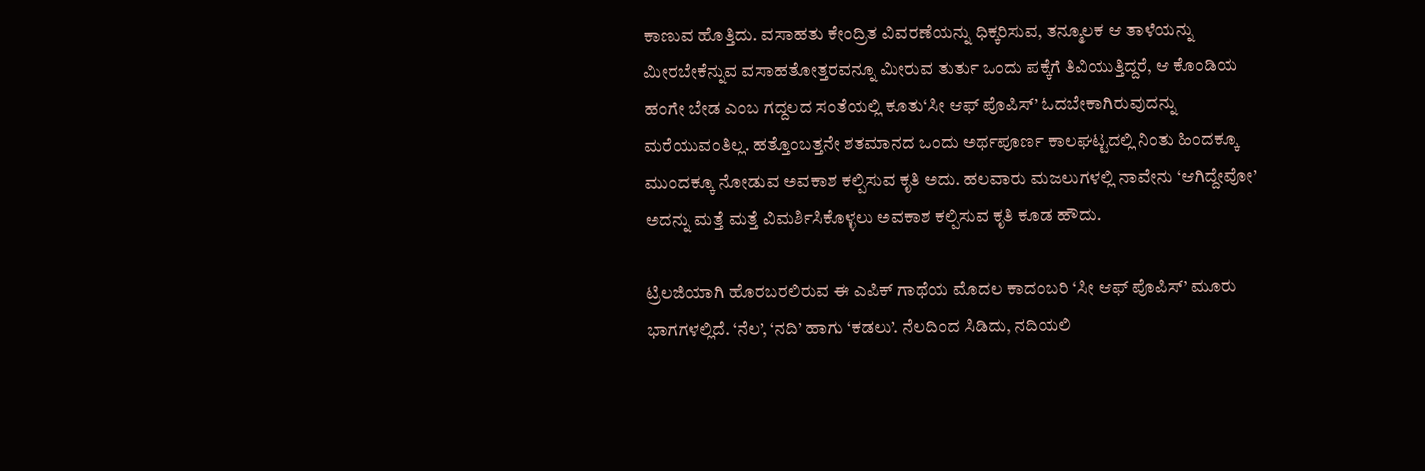ಕಾಣುವ ಹೊತ್ತಿದು. ವಸಾಹತು ಕೇಂದ್ರಿತ ವಿವರಣೆಯನ್ನು ಧಿಕ್ಕರಿಸುವ, ತನ್ಮೂಲಕ ಆ ತಾಳೆಯನ್ನು ಮೀರಬೇಕೆನ್ನುವ ವಸಾಹತೋತ್ತರವನ್ನೂ ಮೀರುವ ತುರ್ತು ಒಂದು ಪಕ್ಕೆಗೆ ತಿವಿಯುತ್ತಿದ್ದರೆ, ಆ ಕೊಂಡಿಯ ಹಂಗೇ ಬೇಡ ಎಂಬ ಗದ್ದಲದ ಸಂತೆಯಲ್ಲಿ ಕೂತು‘ಸೀ ಆಫ್ ಪೊಪಿಸ್’ ಓದಬೇಕಾಗಿರುವುದನ್ನು ಮರೆಯುವಂತಿಲ್ಲ. ಹತ್ತೊಂಬತ್ತನೇ ಶತಮಾನದ ಒಂದು ಅರ್ಥಪೂರ್ಣ ಕಾಲಘಟ್ಟದಲ್ಲಿ ನಿಂತು ಹಿಂದಕ್ಕೂ ಮುಂದಕ್ಕೂ ನೋಡುವ ಅವಕಾಶ ಕಲ್ಪಿಸುವ ಕೃತಿ ಅದು. ಹಲವಾರು ಮಜಲುಗಳಲ್ಲಿ ನಾವೇನು ‘ಆಗಿದ್ದೇವೋ’ ಅದನ್ನು ಮತ್ತೆ ಮತ್ತೆ ವಿಮರ್ಶಿಸಿಕೊಳ್ಳಲು ಅವಕಾಶ ಕಲ್ಪಿಸುವ ಕೃತಿ ಕೂಡ ಹೌದು.

ಟ್ರಿಲಜಿಯಾಗಿ ಹೊರಬರಲಿರುವ ಈ ಎಪಿಕ್ ಗಾಥೆಯ ಮೊದಲ ಕಾದಂಬರಿ ‘ಸೀ ಆಫ್ ಪೊಪಿಸ್’ ಮೂರು ಭಾಗಗಳಲ್ಲಿದೆ. ‘ನೆಲ’, ‘ನದಿ’ ಹಾಗು ‘ಕಡಲು’. ನೆಲದಿಂದ ಸಿಡಿದು, ನದಿಯಲಿ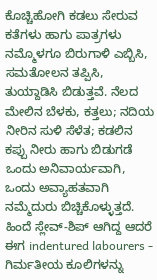ಕೊಚ್ಚಿಹೋಗಿ ಕಡಲು ಸೇರುವ ಕತೆಗಳು ಹಾಗು ಪಾತ್ರಗಳು ನಮ್ಮೊಳಗೂ ಬಿರುಗಾಳಿ ಎಬ್ಬಿಸಿ, ಸಮತೋಲನ ತಪ್ಪಿಸಿ, ತುಯ್ದಾಡಿಸಿ ಬಿಡುತ್ತವೆ. ನೆಲದ ಮೇಲಿನ ಬೆಳಕು, ಕತ್ತಲು; ನದಿಯ ನೀರಿನ ಸುಳಿ ಸೆಳೆತ; ಕಡಲಿನ ಕಪ್ಪು ನೀರು ಹಾಗು ಬಿಡುಗಡೆ ಒಂದು ಅನಿವಾರ್ಯವಾಗಿ, ಒಂದು ಅವ್ಯಾಹತವಾಗಿ ನಮ್ಮೆದುರು ಬಿಚ್ಚಿಕೊಳ್ಳುತ್ತದೆ. ಹಿಂದೆ ಸ್ಲೇವ್-ಶಿಪ್ ಆಗಿದ್ದ ಆದರೆ ಈಗ indentured labourers - ಗಿರ್ಮತೀಯ ಕೂಲಿಗಳನ್ನು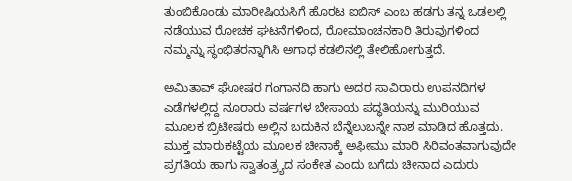ತುಂಬಿಕೊಂಡು ಮಾರೀಷಿಯಸಿಗೆ ಹೊರಟ ಐಬಿಸ್ ಎಂಬ ಹಡಗು ತನ್ನ ಒಡಲಲ್ಲಿ ನಡೆಯುವ ರೋಚಕ ಘಟನೆಗಳಿಂದ, ರೋಮಾಂಚನಕಾರಿ ತಿರುವುಗಳಿಂದ ನಮ್ಮನ್ನು ಸ್ಥಂಭಿತರನ್ನಾಗಿಸಿ ಅಗಾಧ ಕಡಲಿನಲ್ಲಿ ತೇಲಿಹೋಗುತ್ತದೆ.

ಅಮಿತಾವ್ ಘೋಷರ ಗಂಗಾನದಿ ಹಾಗು ಅದರ ಸಾವಿರಾರು ಉಪನದಿಗಳ ಎಡೆಗಳಲ್ಲಿದ್ದ ನೂರಾರು ವರ್ಷಗಳ ಬೇಸಾಯ ಪದ್ಧತಿಯನ್ನು ಮುರಿಯುವ ಮೂಲಕ ಬ್ರಿಟೀಷರು ಅಲ್ಲಿನ ಬದುಕಿನ ಬೆನ್ನೆಲುಬನ್ನೇ ನಾಶ ಮಾಡಿದ ಹೊತ್ತದು. ಮುಕ್ತ ಮಾರುಕಟ್ಟೆಯ ಮೂಲಕ ಚೀನಾಕ್ಕೆ ಅಫೀಮು ಮಾರಿ ಸಿರಿವಂತವಾಗುವುದೇ ಪ್ರಗತಿಯ ಹಾಗು ಸ್ವಾತಂತ್ರ್ಯದ ಸಂಕೇತ ಎಂದು ಬಗೆದು ಚೀನಾದ ಎದುರು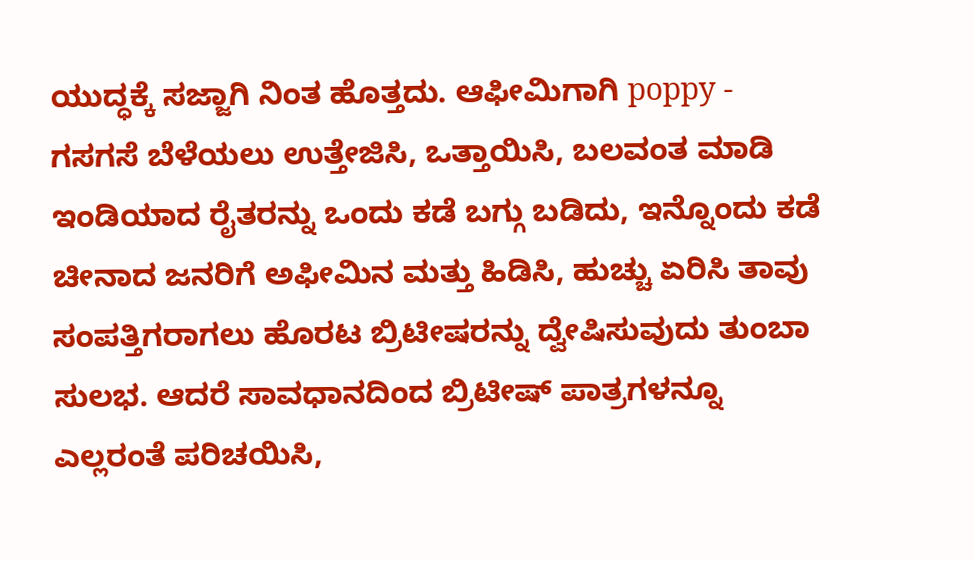ಯುದ್ಧಕ್ಕೆ ಸಜ್ಜಾಗಿ ನಿಂತ ಹೊತ್ತದು. ಆಫೀಮಿಗಾಗಿ poppy - ಗಸಗಸೆ ಬೆಳೆಯಲು ಉತ್ತೇಜಿಸಿ, ಒತ್ತಾಯಿಸಿ, ಬಲವಂತ ಮಾಡಿ ಇಂಡಿಯಾದ ರೈತರನ್ನು ಒಂದು ಕಡೆ ಬಗ್ಗು ಬಡಿದು, ಇನ್ನೊಂದು ಕಡೆ ಚೀನಾದ ಜನರಿಗೆ ಅಫೀಮಿನ ಮತ್ತು ಹಿಡಿಸಿ, ಹುಚ್ಚು ಏರಿಸಿ ತಾವು ಸಂಪತ್ತಿಗರಾಗಲು ಹೊರಟ ಬ್ರಿಟೀಷರನ್ನು ದ್ವೇಷಿಸುವುದು ತುಂಬಾ ಸುಲಭ. ಆದರೆ ಸಾವಧಾನದಿಂದ ಬ್ರಿಟೀಷ್ ಪಾತ್ರಗಳನ್ನೂ ಎಲ್ಲರಂತೆ ಪರಿಚಯಿಸಿ,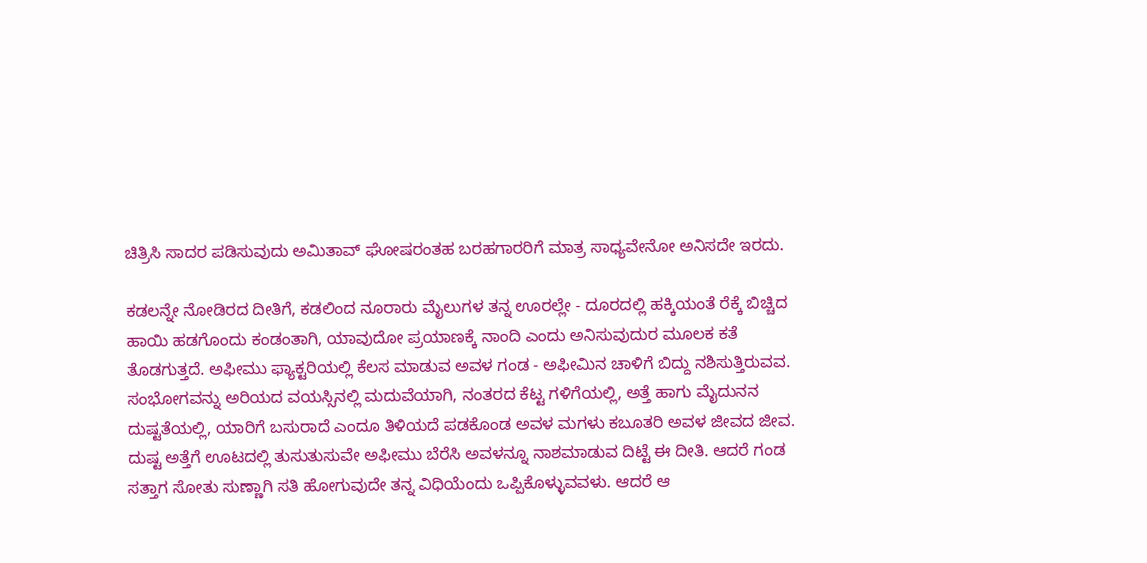ಚಿತ್ರಿಸಿ ಸಾದರ ಪಡಿಸುವುದು ಅಮಿತಾವ್ ಘೋಷರಂತಹ ಬರಹಗಾರರಿಗೆ ಮಾತ್ರ ಸಾಧ್ಯವೇನೋ ಅನಿಸದೇ ಇರದು.

ಕಡಲನ್ನೇ ನೋಡಿರದ ದೀತಿಗೆ, ಕಡಲಿಂದ ನೂರಾರು ಮೈಲುಗಳ ತನ್ನ ಊರಲ್ಲೇ - ದೂರದಲ್ಲಿ ಹಕ್ಕಿಯಂತೆ ರೆಕ್ಕೆ ಬಿಚ್ಚಿದ ಹಾಯಿ ಹಡಗೊಂದು ಕಂಡಂತಾಗಿ, ಯಾವುದೋ ಪ್ರಯಾಣಕ್ಕೆ ನಾಂದಿ ಎಂದು ಅನಿಸುವುದುರ ಮೂಲಕ ಕತೆ ತೊಡಗುತ್ತದೆ. ಅಫೀಮು ಫ್ಯಾಕ್ಟರಿಯಲ್ಲಿ ಕೆಲಸ ಮಾಡುವ ಅವಳ ಗಂಡ - ಅಫೀಮಿನ ಚಾಳಿಗೆ ಬಿದ್ದು ನಶಿಸುತ್ತಿರುವವ. ಸಂಭೋಗವನ್ನು ಅರಿಯದ ವಯಸ್ಸಿನಲ್ಲಿ ಮದುವೆಯಾಗಿ, ನಂತರದ ಕೆಟ್ಟ ಗಳಿಗೆಯಲ್ಲಿ, ಅತ್ತೆ ಹಾಗು ಮೈದುನನ ದುಷ್ಟತೆಯಲ್ಲಿ, ಯಾರಿಗೆ ಬಸುರಾದೆ ಎಂದೂ ತಿಳಿಯದೆ ಪಡಕೊಂಡ ಅವಳ ಮಗಳು ಕಬೂತರಿ ಅವಳ ಜೀವದ ಜೀವ. ದುಷ್ಟ ಅತ್ತೆಗೆ ಊಟದಲ್ಲಿ ತುಸುತುಸುವೇ ಅಫೀಮು ಬೆರೆಸಿ ಅವಳನ್ನೂ ನಾಶಮಾಡುವ ದಿಟ್ಟೆ ಈ ದೀತಿ. ಆದರೆ ಗಂಡ ಸತ್ತಾಗ ಸೋತು ಸುಣ್ಣಾಗಿ ಸತಿ ಹೋಗುವುದೇ ತನ್ನ ವಿಧಿಯೆಂದು ಒಪ್ಪಿಕೊಳ್ಳುವವಳು. ಆದರೆ ಆ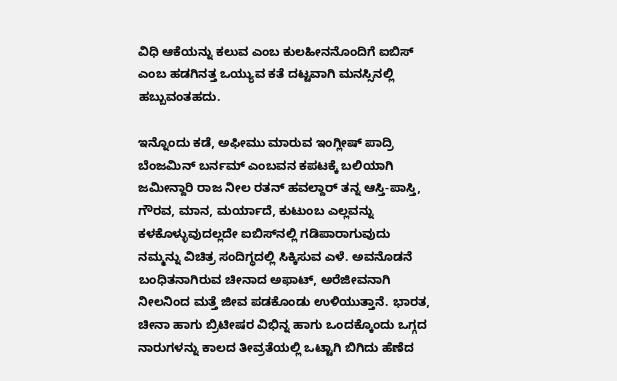ವಿಧಿ ಆಕೆಯನ್ನು ಕಲುವ ಎಂಬ ಕುಲಹೀನನೊಂದಿಗೆ ಐಬಿಸ್ ಎಂಬ ಹಡಗಿನತ್ತ ಒಯ್ಯುವ ಕತೆ ದಟ್ಟವಾಗಿ ಮನಸ್ಸಿನಲ್ಲಿ ಹಬ್ಬುವಂತಹದು.

ಇನ್ನೊಂದು ಕಡೆ, ಅಫೀಮು ಮಾರುವ ಇಂಗ್ಲೀಷ್ ಪಾದ್ರಿ ಬೆಂಜಮಿನ್ ಬರ್ನಮ್‌ ಎಂಬವನ ಕಪಟಕ್ಕೆ ಬಲಿಯಾಗಿ ಜಮೀನ್ದಾರಿ ರಾಜ ನೀಲ ರತನ್ ಹವಲ್ದಾರ್ ತನ್ನ ಆಸ್ತಿ-ಪಾಸ್ತಿ, ಗೌರವ, ಮಾನ, ಮರ್ಯಾದೆ, ಕುಟುಂಬ ಎಲ್ಲವನ್ನು ಕಳಕೊಳ್ಳುವುದಲ್ಲದೇ ಐಬಿಸ್‌ನಲ್ಲಿ ಗಡಿಪಾರಾಗುವುದು ನಮ್ಮನ್ನು ವಿಚಿತ್ರ ಸಂದಿಗ್ಧದಲ್ಲಿ ಸಿಕ್ಕಿಸುವ ಎಳೆ. ಅವನೊಡನೆ ಬಂಧಿತನಾಗಿರುವ ಚೀನಾದ ಅಫಾಟ್, ಅರೆಜೀವನಾಗಿ ನೀಲನಿಂದ ಮತ್ತೆ ಜೀವ ಪಡಕೊಂಡು ಉಳಿಯುತ್ತಾನೆ. ಭಾರತ, ಚೀನಾ ಹಾಗು ಬ್ರಿಟೀಷರ ವಿಭಿನ್ನ ಹಾಗು ಒಂದಕ್ಕೊಂದು ಒಗ್ಗದ ನಾರುಗಳನ್ನು ಕಾಲದ ತೀವ್ರತೆಯಲ್ಲಿ ಒಟ್ಟಾಗಿ ಬಿಗಿದು ಹೆಣೆದ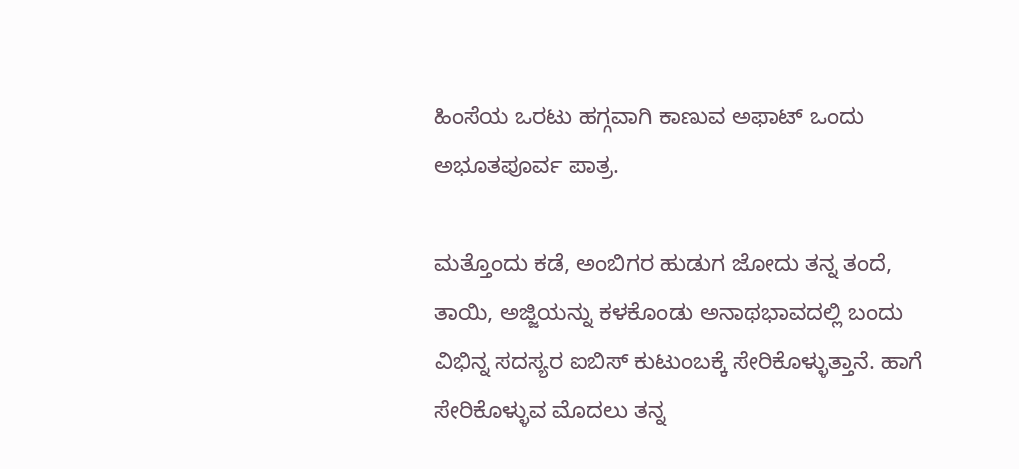ಹಿಂಸೆಯ ಒರಟು ಹಗ್ಗವಾಗಿ ಕಾಣುವ ಅಫಾಟ್‌ ಒಂದು ಅಭೂತಪೂರ್ವ ಪಾತ್ರ.

ಮತ್ತೊಂದು ಕಡೆ, ಅಂಬಿಗರ ಹುಡುಗ ಜೋದು ತನ್ನ ತಂದೆ, ತಾಯಿ, ಅಜ್ಜಿಯನ್ನು ಕಳಕೊಂಡು ಅನಾಥಭಾವದಲ್ಲಿ ಬಂದು ವಿಭಿನ್ನ ಸದಸ್ಯರ ಐಬಿಸ್ ಕುಟುಂಬಕ್ಕೆ ಸೇರಿಕೊಳ್ಳುತ್ತಾನೆ. ಹಾಗೆ ಸೇರಿಕೊಳ್ಳುವ ಮೊದಲು ತನ್ನ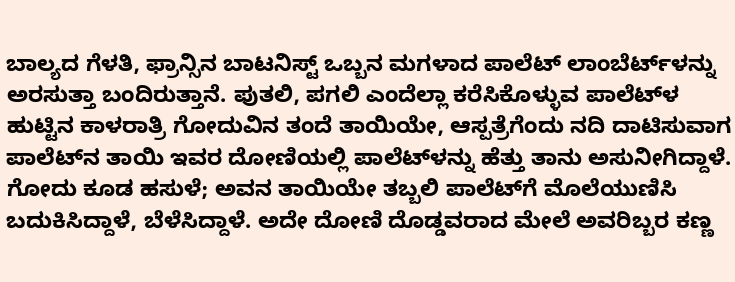ಬಾಲ್ಯದ ಗೆಳತಿ, ಫ್ರಾನ್ಸಿನ ಬಾಟನಿಸ್ಟ್‌ ಒಬ್ಬನ ಮಗಳಾದ ಪಾಲೆಟ್ ಲಾಂಬೆರ್ಟ್‌ಳನ್ನು ಅರಸುತ್ತಾ ಬಂದಿರುತ್ತಾನೆ. ಪುತಲಿ, ಪಗಲಿ ಎಂದೆಲ್ಲಾ ಕರೆಸಿಕೊಳ್ಳುವ ಪಾಲೆಟ್‌ಳ ಹುಟ್ಟಿನ ಕಾಳರಾತ್ರಿ ಗೋದುವಿನ ತಂದೆ ತಾಯಿಯೇ, ಆಸ್ಪತ್ರೆಗೆಂದು ನದಿ ದಾಟಿಸುವಾಗ ಪಾಲೆಟ್‌ನ ತಾಯಿ ಇವರ ದೋಣಿಯಲ್ಲಿ ಪಾಲೆಟ್‌ಳನ್ನು ಹೆತ್ತು ತಾನು ಅಸುನೀಗಿದ್ದಾಳೆ. ಗೋದು ಕೂಡ ಹಸುಳೆ; ಅವನ ತಾಯಿಯೇ ತಬ್ಬಲಿ ಪಾಲೆಟ್‌ಗೆ ಮೊಲೆಯುಣಿಸಿ ಬದುಕಿಸಿದ್ದಾಳೆ, ಬೆಳೆಸಿದ್ದಾಳೆ. ಅದೇ ದೋಣಿ ದೊಡ್ಡವರಾದ ಮೇಲೆ ಅವರಿಬ್ಬರ ಕಣ್ಣ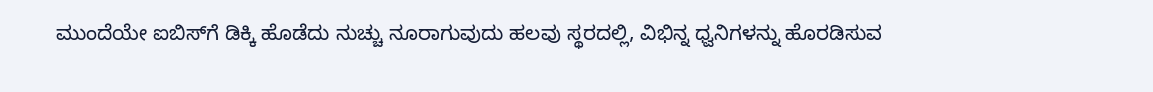ಮುಂದೆಯೇ ಐಬಿಸ್‌ಗೆ ಡಿಕ್ಕಿ ಹೊಡೆದು ನುಚ್ಚು ನೂರಾಗುವುದು ಹಲವು ಸ್ಥರದಲ್ಲಿ, ವಿಭಿನ್ನ ಧ್ವನಿಗಳನ್ನು ಹೊರಡಿಸುವ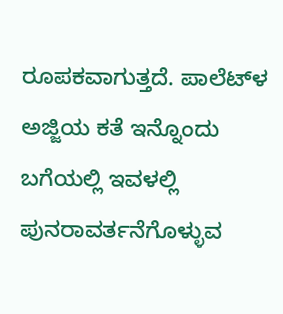ರೂಪಕವಾಗುತ್ತದೆ. ಪಾಲೆಟ್‌ಳ ಅಜ್ಜಿಯ ಕತೆ ಇನ್ನೊಂದು ಬಗೆಯಲ್ಲಿ ಇವಳಲ್ಲಿ ಪುನರಾವರ್ತನೆಗೊಳ್ಳುವ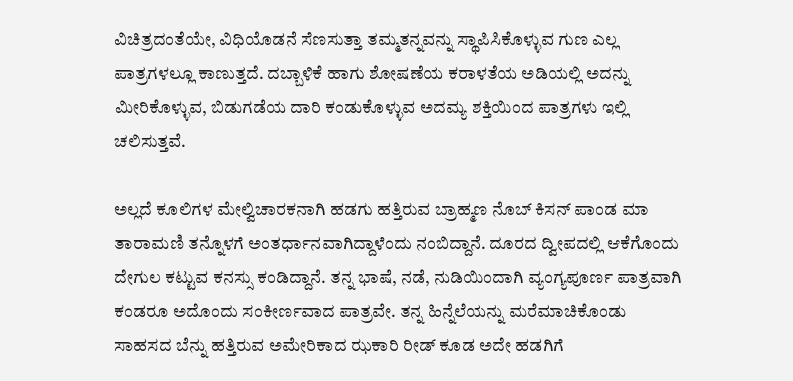ವಿಚಿತ್ರದಂತೆಯೇ, ವಿಧಿಯೊಡನೆ ಸೆಣಸುತ್ತಾ ತಮ್ಮತನ್ನವನ್ನು ಸ್ಥಾಪಿಸಿಕೊಳ್ಳುವ ಗುಣ ಎಲ್ಲ ಪಾತ್ರಗಳಲ್ಲೂ ಕಾಣುತ್ತದೆ. ದಬ್ಬಾಳಿಕೆ ಹಾಗು ಶೋಷಣೆಯ ಕರಾಳತೆಯ ಅಡಿಯಲ್ಲಿ ಅದನ್ನು ಮೀರಿಕೊಳ್ಳುವ, ಬಿಡುಗಡೆಯ ದಾರಿ ಕಂಡುಕೊಳ್ಳುವ ಅದಮ್ಯ ಶಕ್ತಿಯಿಂದ ಪಾತ್ರಗಳು ಇಲ್ಲಿ ಚಲಿಸುತ್ತವೆ.

ಅಲ್ಲದೆ ಕೂಲಿಗಳ ಮೇಲ್ವಿಚಾರಕನಾಗಿ ಹಡಗು ಹತ್ತಿರುವ ಬ್ರಾಹ್ಮಣ ನೊಬ್ ಕಿಸನ್ ಪಾಂಡ ಮಾ ತಾರಾಮಣಿ ತನ್ನೊಳಗೆ ಅಂತರ್ಧಾನವಾಗಿದ್ದಾಳೆಂದು ನಂಬಿದ್ದಾನೆ. ದೂರದ ದ್ವೀಪದಲ್ಲಿ ಆಕೆಗೊಂದು ದೇಗುಲ ಕಟ್ಟುವ ಕನಸ್ಸು ಕಂಡಿದ್ದಾನೆ. ತನ್ನ ಭಾಷೆ, ನಡೆ, ನುಡಿಯಿಂದಾಗಿ ವ್ಯಂಗ್ಯಪೂರ್ಣ ಪಾತ್ರವಾಗಿ ಕಂಡರೂ ಅದೊಂದು ಸಂಕೀರ್ಣವಾದ ಪಾತ್ರವೇ. ತನ್ನ ಹಿನ್ನೆಲೆಯನ್ನು ಮರೆಮಾಚಿಕೊಂಡು ಸಾಹಸದ ಬೆನ್ನು ಹತ್ತಿರುವ ಅಮೇರಿಕಾದ ಝಕಾರಿ ರೀಡ್ ಕೂಡ ಅದೇ ಹಡಗಿಗೆ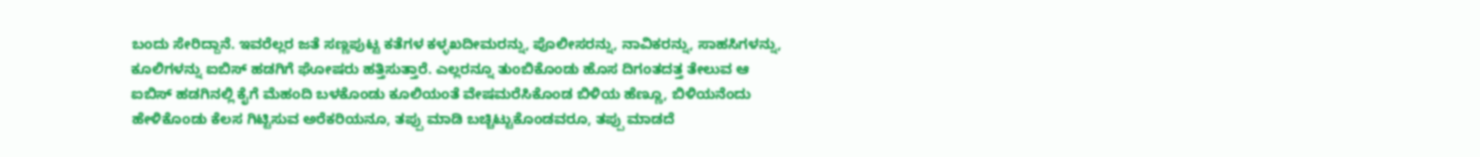ಬಂದು ಸೇರಿದ್ದಾನೆ. ಇವರೆಲ್ಲರ ಜತೆ ಸಣ್ಣಪುಟ್ಟ ಕತೆಗಳ ಕಳ್ಳಖದೀಮರನ್ನು, ಪೊಲೀಸರನ್ನು, ನಾವಿಕರನ್ನು, ಸಾಹಸಿಗಳನ್ನು, ಕೂಲಿಗಳನ್ನು ಐಬಿಸ್‌ ಹಡಗಿಗೆ ಘೋಷರು ಹತ್ತಿಸುತ್ತಾರೆ. ಎಲ್ಲರನ್ನೂ ತುಂಬಿಕೊಂಡು ಹೊಸ ದಿಗಂತದತ್ತ ತೇಲುವ ಆ ಐಬಿಸ್ ಹಡಗಿನಲ್ಲಿ ಕೈಗೆ ಮೆಹಂದಿ ಬಳಕೊಂಡು ಕೂಲಿಯಂತೆ ವೇಷಮರೆಸಿಕೊಂಡ ಬಿಳಿಯ ಹೆಣ್ಣೂ, ಬಿಳಿಯನೆಂದು ಹೇಳಿಕೊಂಡು ಕೆಲಸ ಗಿಟ್ಟಿಸುವ ಅರೆಕರಿಯನೂ, ತಪ್ಪು ಮಾಡಿ ಬಚ್ಚಿಟ್ಟುಕೊಂಡವರೂ, ತಪ್ಪು ಮಾಡದೆ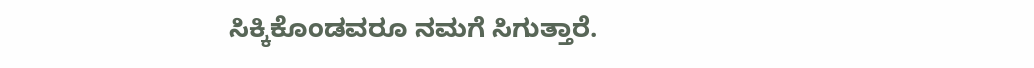ಸಿಕ್ಕಿಕೊಂಡವರೂ ನಮಗೆ ಸಿಗುತ್ತಾರೆ.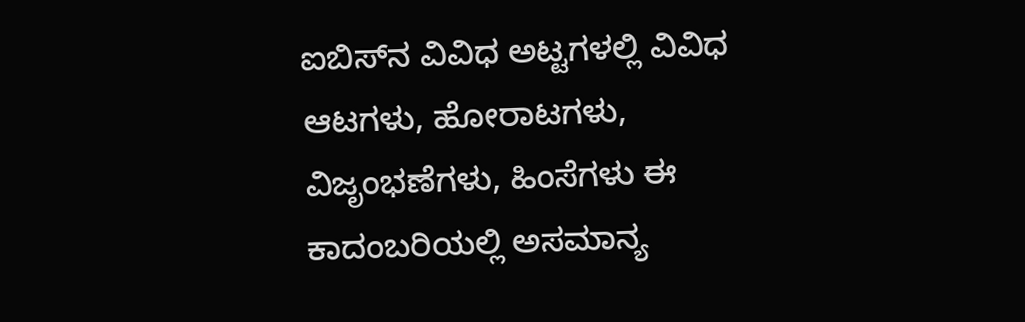ಐಬಿಸ್‌ನ ವಿವಿಧ ಅಟ್ಟಗಳಲ್ಲಿ ವಿವಿಧ ಆಟಗಳು, ಹೋರಾಟಗಳು, ವಿಜೃಂಭಣೆಗಳು, ಹಿಂಸೆಗಳು ಈ ಕಾದಂಬರಿಯಲ್ಲಿ ಅಸಮಾನ್ಯ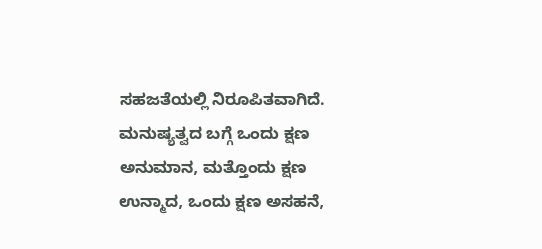ಸಹಜತೆಯಲ್ಲಿ ನಿರೂಪಿತವಾಗಿದೆ. ಮನುಷ್ಯತ್ವದ ಬಗ್ಗೆ ಒಂದು ಕ್ಷಣ ಅನುಮಾನ, ಮತ್ತೊಂದು ಕ್ಷಣ ಉನ್ಮಾದ, ಒಂದು ಕ್ಷಣ ಅಸಹನೆ,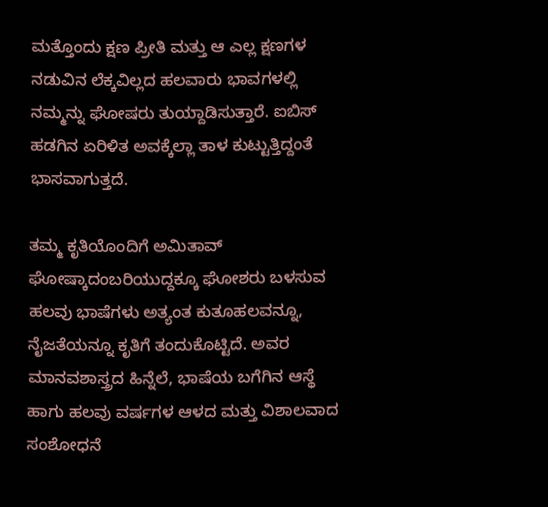ಮತ್ತೊಂದು ಕ್ಷಣ ಪ್ರೀತಿ ಮತ್ತು ಆ ಎಲ್ಲ ಕ್ಷಣಗಳ ನಡುವಿನ ಲೆಕ್ಕವಿಲ್ಲದ ಹಲವಾರು ಭಾವಗಳಲ್ಲಿ ನಮ್ಮನ್ನು ಘೋಷರು ತುಯ್ದಾಡಿಸುತ್ತಾರೆ. ಐಬಿಸ್ ಹಡಗಿನ ಏರಿಳಿತ ಅವಕ್ಕೆಲ್ಲಾ ತಾಳ ಕುಟ್ಟುತ್ತಿದ್ದಂತೆ ಭಾಸವಾಗುತ್ತದೆ.

ತಮ್ಮ ಕೃತಿಯೊಂದಿಗೆ ಅಮಿತಾವ್ ಘೋಷ್ಕಾದಂಬರಿಯುದ್ದಕ್ಕೂ ಘೋಶರು ಬಳಸುವ ಹಲವು ಭಾಷೆಗಳು ಅತ್ಯಂತ ಕುತೂಹಲವನ್ನೂ, ನೈಜತೆಯನ್ನೂ ಕೃತಿಗೆ ತಂದುಕೊಟ್ಟಿದೆ. ಅವರ ಮಾನವಶಾಸ್ತ್ರದ ಹಿನ್ನೆಲೆ, ಭಾಷೆಯ ಬಗೆಗಿನ ಆಸ್ಥೆ ಹಾಗು ಹಲವು ವರ್ಷಗಳ ಆಳದ ಮತ್ತು ವಿಶಾಲವಾದ ಸಂಶೋಧನೆ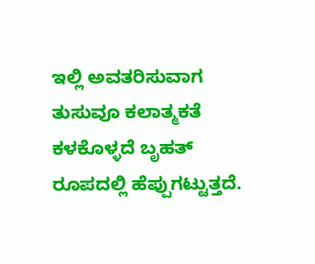ಇಲ್ಲಿ ಅವತರಿಸುವಾಗ ತುಸುವೂ ಕಲಾತ್ಮಕತೆ ಕಳಕೊಳ್ಳದೆ ಬೃಹತ್ ರೂಪದಲ್ಲಿ ಹೆಪ್ಪುಗಟ್ಟುತ್ತದೆ.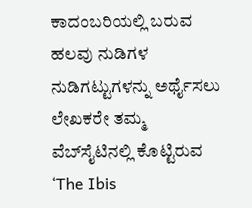ಕಾದಂಬರಿಯಲ್ಲಿ ಬರುವ ಹಲವು ನುಡಿಗಳ ನುಡಿಗಟ್ಟುಗಳನ್ನು ಅರ್ಥೈಸಲು ಲೇಖಕರೇ ತಮ್ಮ ವೆಬ್‌ಸೈಟಿನಲ್ಲಿ ಕೊಟ್ಟಿರುವ ‘The Ibis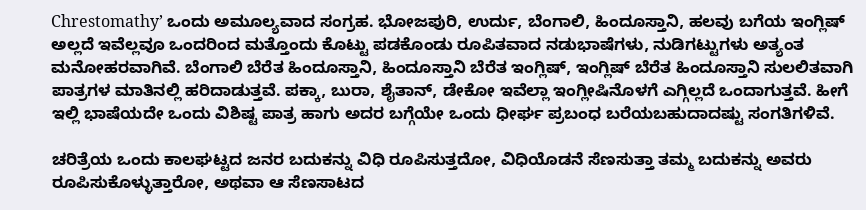Chrestomathy’ ಒಂದು ಅಮೂಲ್ಯವಾದ ಸಂಗ್ರಹ. ಭೋಜಪುರಿ, ಉರ್ದು, ಬೆಂಗಾಲಿ, ಹಿಂದೂಸ್ತಾನಿ, ಹಲವು ಬಗೆಯ ಇಂಗ್ಲಿಷ್ ಅಲ್ಲದೆ ಇವೆಲ್ಲವೂ ಒಂದರಿಂದ ಮತ್ತೊಂದು ಕೊಟ್ಟು ಪಡಕೊಂಡು ರೂಪಿತವಾದ ನಡುಭಾಷೆಗಳು, ನುಡಿಗಟ್ಟುಗಳು ಅತ್ಯಂತ ಮನೋಹರವಾಗಿವೆ. ಬೆಂಗಾಲಿ ಬೆರೆತ ಹಿಂದೂಸ್ತಾನಿ, ಹಿಂದೂಸ್ತಾನಿ ಬೆರೆತ ಇಂಗ್ಲಿಷ್, ಇಂಗ್ಲಿಷ್ ಬೆರೆತ ಹಿಂದೂಸ್ತಾನಿ ಸುಲಲಿತವಾಗಿ ಪಾತ್ರಗಳ ಮಾತಿನಲ್ಲಿ ಹರಿದಾಡುತ್ತವೆ. ಪಕ್ಕಾ, ಬುರಾ, ಶೈತಾನ್, ಡೇಕೋ ಇವೆಲ್ಲಾ ಇಂಗ್ಲೀಷಿನೊಳಗೆ ಎಗ್ಗಿಲ್ಲದೆ ಒಂದಾಗುತ್ತವೆ. ಹೀಗೆ ಇಲ್ಲಿ ಭಾಷೆಯದೇ ಒಂದು ವಿಶಿಷ್ಟ ಪಾತ್ರ ಹಾಗು ಅದರ ಬಗ್ಗೆಯೇ ಒಂದು ಧೀರ್ಘ ಪ್ರಬಂಧ ಬರೆಯಬಹುದಾದಷ್ಟು ಸಂಗತಿಗಳಿವೆ.

ಚರಿತ್ರೆಯ ಒಂದು ಕಾಲಘಟ್ಟದ ಜನರ ಬದುಕನ್ನು ವಿಧಿ ರೂಪಿಸುತ್ತದೋ, ವಿಧಿಯೊಡನೆ ಸೆಣಸುತ್ತಾ ತಮ್ಮ ಬದುಕನ್ನು ಅವರು ರೂಪಿಸುಕೊಳ್ಳುತ್ತಾರೋ, ಅಥವಾ ಆ ಸೆಣಸಾಟದ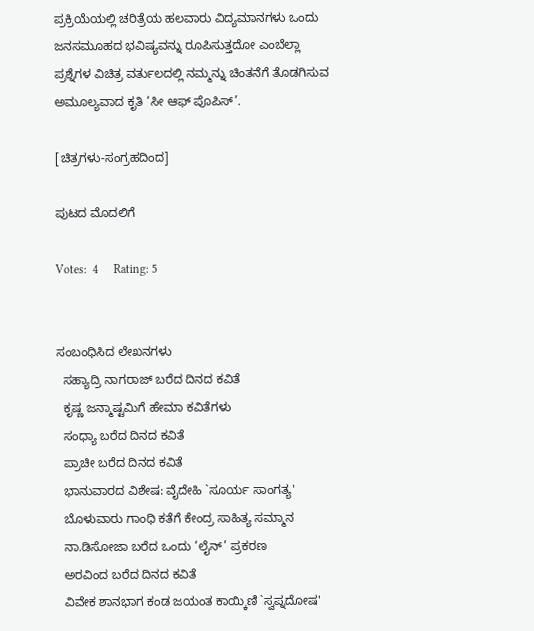ಪ್ರಕ್ರಿಯೆಯಲ್ಲಿ ಚರಿತ್ರೆಯ ಹಲವಾರು ವಿದ್ಯಮಾನಗಳು ಒಂದು ಜನಸಮೂಹದ ಭವಿಷ್ಯವನ್ನು ರೂಪಿಸುತ್ತದೋ ಎಂಬೆಲ್ಲಾ ಪ್ರಶ್ನೆಗಳ ವಿಚಿತ್ರ ವರ್ತುಲದಲ್ಲಿ ನಮ್ಮನ್ನು ಚಿಂತನೆಗೆ ತೊಡಗಿಸುವ ಅಮೂಲ್ಯವಾದ ಕೃತಿ ‘ಸೀ ಆಫ್ ಪೊಪಿಸ್’.

[ಚಿತ್ರಗಳು-ಸಂಗ್ರಹದಿಂದ]

ಪುಟದ ಮೊದಲಿಗೆ

Votes:  4     Rating: 5


ಸಂಬಂಧಿಸಿದ ಲೇಖನಗಳು
  ಸಹ್ಯಾದ್ರಿ ನಾಗರಾಜ್ ಬರೆದ ದಿನದ ಕವಿತೆ
  ಕೃಷ್ಣ ಜನ್ಮಾಷ್ಟಮಿಗೆ ಹೇಮಾ ಕವಿತೆಗಳು
  ಸಂಧ್ಯಾ ಬರೆದ ದಿನದ ಕವಿತೆ
  ಪ್ರಾಚೀ ಬರೆದ ದಿನದ ಕವಿತೆ
  ಭಾನುವಾರದ ವಿಶೇಷ: ವೈದೇಹಿ `ಸೂರ್ಯ ಸಾಂಗತ್ಯ'
  ಬೊಳುವಾರು ಗಾಂಧಿ ಕತೆಗೆ ಕೇಂದ್ರ ಸಾಹಿತ್ಯ ಸಮ್ಮಾನ
  ನಾ.ಡಿಸೋಜಾ ಬರೆದ ಒಂದು ‘ಲೈನ್’ ಪ್ರಕರಣ
  ಅರವಿಂದ ಬರೆದ ದಿನದ ಕವಿತೆ
  ವಿವೇಕ ಶಾನಭಾಗ ಕಂಡ ಜಯಂತ ಕಾಯ್ಕಿಣಿ `ಸ್ವಪ್ನದೋಷ'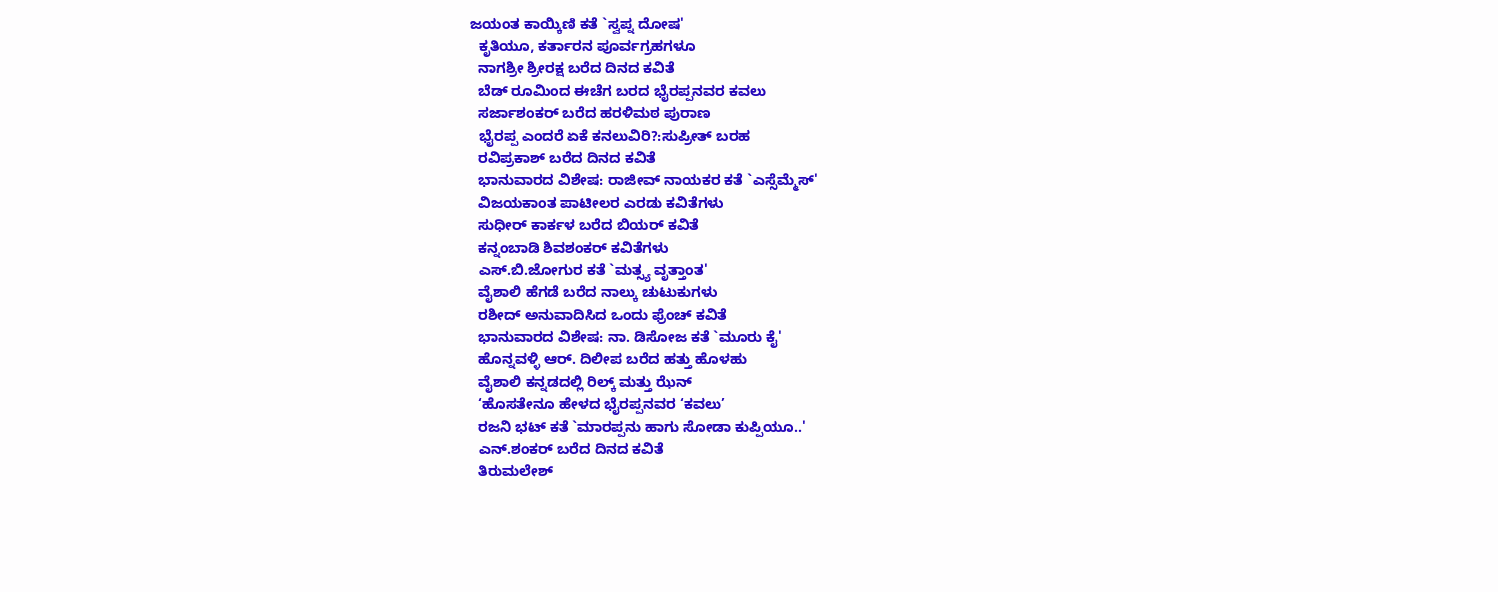ಜಯಂತ ಕಾಯ್ಕಿಣಿ ಕತೆ `ಸ್ವಪ್ನ ದೋಷ'
  ಕೃತಿಯೂ, ಕರ್ತಾರನ ಪೂರ್ವಗ್ರಹಗಳೂ
  ನಾಗಶ್ರೀ ಶ್ರೀರಕ್ಷ ಬರೆದ ದಿನದ ಕವಿತೆ
  ಬೆಡ್ ರೂಮಿಂದ ಈಚೆಗ ಬರದ ಭೈರಪ್ಪನವರ ಕವಲು
  ಸರ್ಜಾಶಂಕರ್ ಬರೆದ ಹರಳಿಮಠ ಪುರಾಣ
  ಭೈರಪ್ಪ ಎಂದರೆ ಏಕೆ ಕನಲುವಿರಿ?:ಸುಪ್ರೀತ್ ಬರಹ
  ರವಿಪ್ರಕಾಶ್ ಬರೆದ ದಿನದ ಕವಿತೆ
  ಭಾನುವಾರದ ವಿಶೇಷ: ರಾಜೀವ್ ನಾಯಕರ ಕತೆ `ಎಸ್ಸೆಮ್ಮೆಸ್'
  ವಿಜಯಕಾಂತ ಪಾಟೀಲರ ಎರಡು ಕವಿತೆಗಳು
  ಸುಧೀರ್ ಕಾರ್ಕಳ ಬರೆದ ಬಿಯರ್ ಕವಿತೆ
  ಕನ್ನಂಬಾಡಿ ಶಿವಶಂಕರ್ ಕವಿತೆಗಳು
  ಎಸ್.ಬಿ.ಜೋಗುರ ಕತೆ `ಮತ್ಸ್ಯ ವೃತ್ತಾಂತ'
  ವೈಶಾಲಿ ಹೆಗಡೆ ಬರೆದ ನಾಲ್ಕು ಚುಟುಕುಗಳು
  ರಶೀದ್ ಅನುವಾದಿಸಿದ ಒಂದು ಫ್ರೆಂಚ್ ಕವಿತೆ
  ಭಾನುವಾರದ ವಿಶೇಷ: ನಾ. ಡಿಸೋಜ ಕತೆ `ಮೂರು ಕೈ'
  ಹೊನ್ನವಳ್ಳಿ ಆರ್. ದಿಲೀಪ ಬರೆದ ಹತ್ತು ಹೊಳಹು
  ವೈಶಾಲಿ ಕನ್ನಡದಲ್ಲಿ ರಿಲ್ಕ್ ಮತ್ತು ಝೆನ್
  ‘ಹೊಸತೇನೂ ಹೇಳದ ಭೈರಪ್ಪನವರ ‘ಕವಲು’
  ರಜನಿ ಭಟ್ ಕತೆ `ಮಾರಪ್ಪನು ಹಾಗು ಸೋಡಾ ಕುಪ್ಪಿಯೂ..'
  ಎನ್.ಶಂಕರ್ ಬರೆದ ದಿನದ ಕವಿತೆ
  ತಿರುಮಲೇಶ್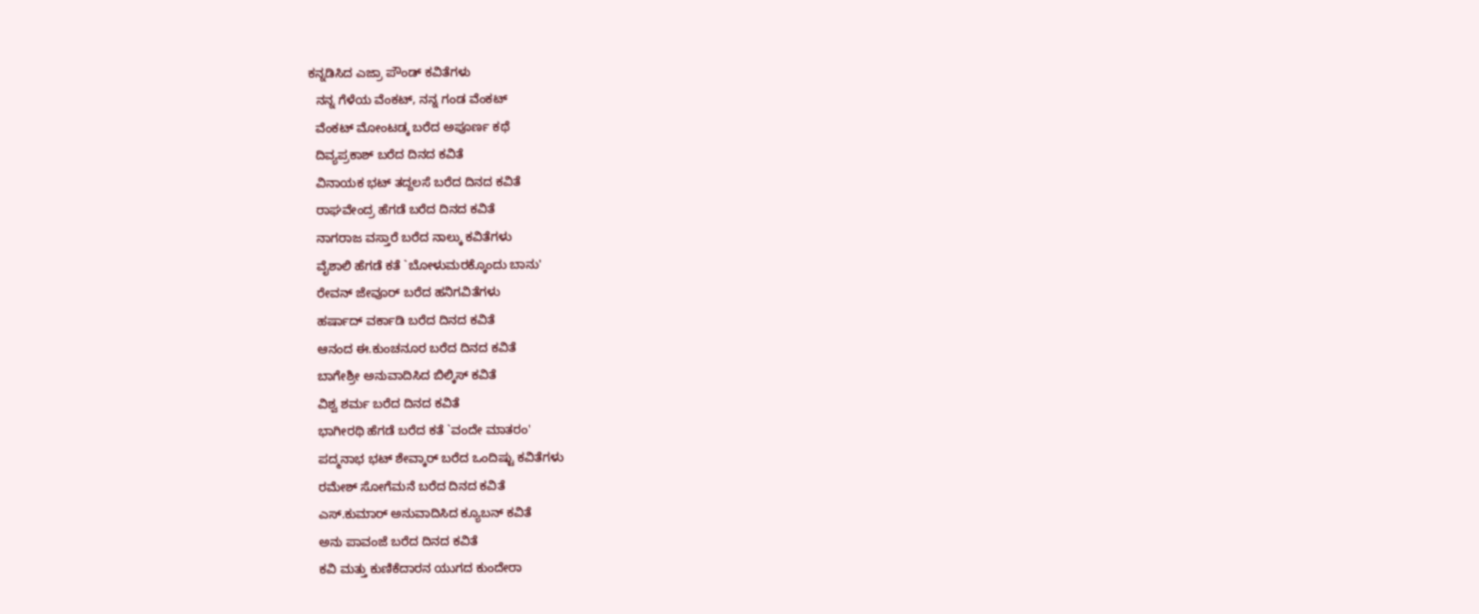ಕನ್ನಡಿಸಿದ ಎಜ್ರಾ ಪೌಂಡ್ ಕವಿತೆಗಳು
  ನನ್ನ ಗೆಳೆಯ ವೆಂಕಟ್, ನನ್ನ ಗಂಡ ವೆಂಕಟ್
  ವೆಂಕಟ್ ಮೋಂಟಡ್ಕ ಬರೆದ ಅಪೂರ್ಣ ಕಥೆ
  ದಿವ್ಯಪ್ರಕಾಶ್ ಬರೆದ ದಿನದ ಕವಿತೆ
  ವಿನಾಯಕ ಭಟ್ ತದ್ದಲಸೆ ಬರೆದ ದಿನದ ಕವಿತೆ
  ರಾಘವೇಂದ್ರ ಹೆಗಡೆ ಬರೆದ ದಿನದ ಕವಿತೆ
  ನಾಗರಾಜ ವಸ್ತಾರೆ ಬರೆದ ನಾಲ್ಕು ಕವಿತೆಗಳು
  ವೈಶಾಲಿ ಹೆಗಡೆ ಕತೆ `ಬೋಳುಮರಕ್ಕೊಂದು ಬಾನು'
  ರೇವನ್ ಜೇವೂರ್ ಬರೆದ ಹನಿಗವಿತೆಗಳು
  ಹರ್ಷಾದ್ ವರ್ಕಾಡಿ ಬರೆದ ದಿನದ ಕವಿತೆ
  ಆನಂದ ಈ.ಕುಂಚನೂರ ಬರೆದ ದಿನದ ಕವಿತೆ
  ಬಾಗೇಶ್ರೀ ಅನುವಾದಿಸಿದ ಬಿಲ್ಕಿಸ್ ಕವಿತೆ
  ವಿಶ್ವ ಶರ್ಮ ಬರೆದ ದಿನದ ಕವಿತೆ
  ಭಾಗೀರಥಿ ಹೆಗಡೆ ಬರೆದ ಕತೆ `ವಂದೇ ಮಾತರಂ'
  ಪದ್ಮನಾಭ ಭಟ್ ಶೇವ್ಕಾರ್ ಬರೆದ ಒಂದಿಷ್ಟು ಕವಿತೆಗಳು
  ರಮೇಶ್ ಸೋಗೆಮನೆ ಬರೆದ ದಿನದ ಕವಿತೆ
  ಎಸ್.ಕುಮಾರ್ ಅನುವಾದಿಸಿದ ಕ್ಯೂಬನ್ ಕವಿತೆ
  ಅನು ಪಾವಂಜೆ ಬರೆದ ದಿನದ ಕವಿತೆ
  ಕವಿ ಮತ್ತು ಕುಣಿಕೆದಾರನ ಯುಗದ ಕುಂದೇರಾ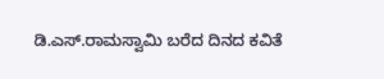ಡಿ.ಎಸ್.ರಾಮಸ್ವಾಮಿ ಬರೆದ ದಿನದ ಕವಿತೆ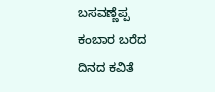ಬಸವಣ್ಣೆಪ್ಪ ಕಂಬಾರ ಬರೆದ ದಿನದ ಕವಿತೆ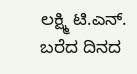ಲಕ್ಷ್ಮಿ ಟಿ.ಎನ್. ಬರೆದ ದಿನದ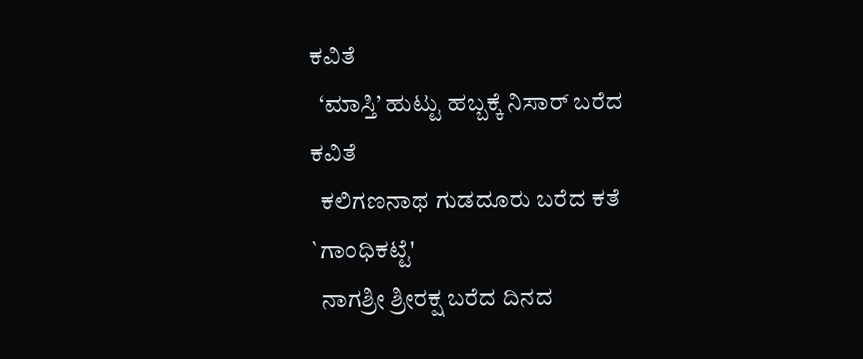ಕವಿತೆ
  ‘ಮಾಸ್ತಿ’ ಹುಟ್ಟು ಹಬ್ಬಕ್ಕೆ ನಿಸಾರ್ ಬರೆದ ಕವಿತೆ
  ಕಲಿಗಣನಾಥ ಗುಡದೂರು ಬರೆದ ಕತೆ `ಗಾಂಧಿಕಟ್ಟೆ'
  ನಾಗಶ್ರೀ ಶ್ರೀರಕ್ಷ ಬರೆದ ದಿನದ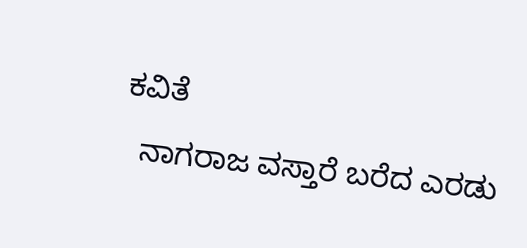ಕವಿತೆ
  ನಾಗರಾಜ ವಸ್ತಾರೆ ಬರೆದ ಎರಡು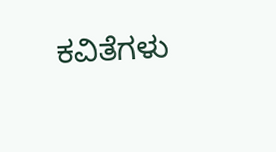ಕವಿತೆಗಳು